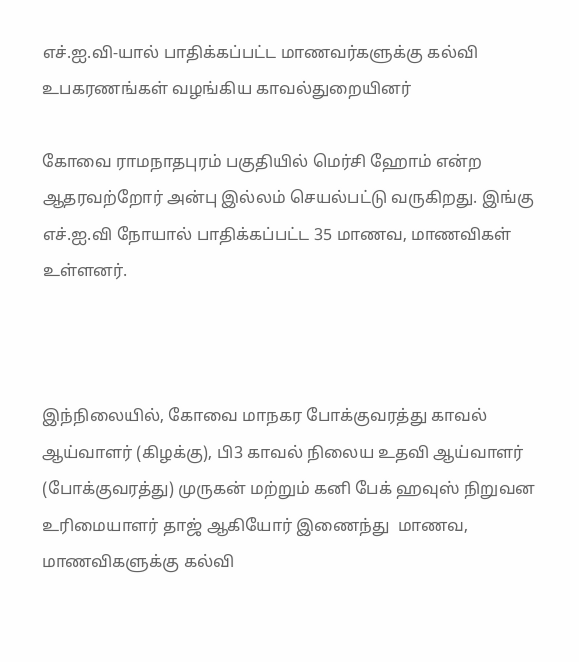எச்.ஐ.வி-யால் பாதிக்கப்பட்ட மாணவர்களுக்கு கல்வி உபகரணங்கள் வழங்கிய காவல்துறையினர்

கோவை ராமநாதபுரம் பகுதியில் மெர்சி ஹோம் என்ற ஆதரவற்றோர் அன்பு இல்லம் செயல்பட்டு வருகிறது. இங்கு எச்.ஐ.வி நோயால் பாதிக்கப்பட்ட 35 மாணவ, மாணவிகள் உள்ளனர்.



இந்நிலையில், கோவை மாநகர போக்குவரத்து காவல் ஆய்வாளர் (கிழக்கு), பி3 காவல் நிலைய உதவி ஆய்வாளர் (போக்குவரத்து) முருகன் மற்றும் கனி பேக் ஹவுஸ் நிறுவன உரிமையாளர் தாஜ் ஆகியோர் இணைந்து  மாணவ, மாணவிகளுக்கு கல்வி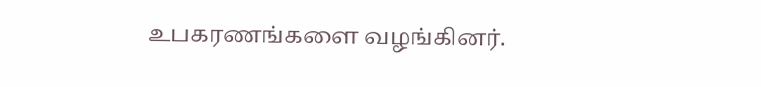உபகரணங்களை வழங்கினர்.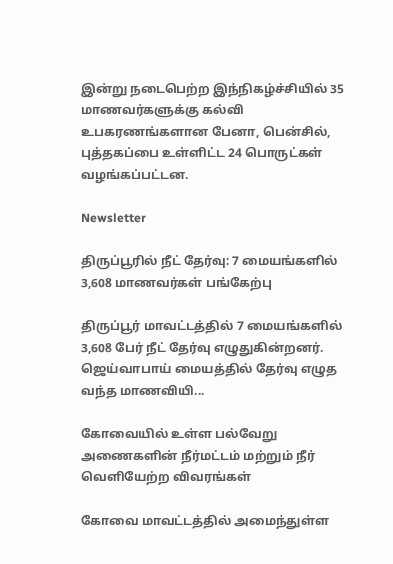இன்று நடைபெற்ற இந்நிகழ்ச்சியில் 35 மாணவர்களுக்கு கல்வி உபகரணங்களான பேனா, பென்சில், புத்தகப்பை உள்ளிட்ட 24 பொருட்கள் வழங்கப்பட்டன.

Newsletter

திருப்பூரில் நீட் தேர்வு: 7 மையங்களில் 3,608 மாணவர்கள் பங்கேற்பு

திருப்பூர் மாவட்டத்தில் 7 மையங்களில் 3,608 பேர் நீட் தேர்வு எழுதுகின்றனர். ஜெய்வாபாய் மையத்தில் தேர்வு எழுத வந்த மாணவியி...

கோவையில் உள்ள பல்வேறு அணைகளின் நீர்மட்டம் மற்றும் நீர் வெளியேற்ற விவரங்கள்

கோவை மாவட்டத்தில் அமைந்துள்ள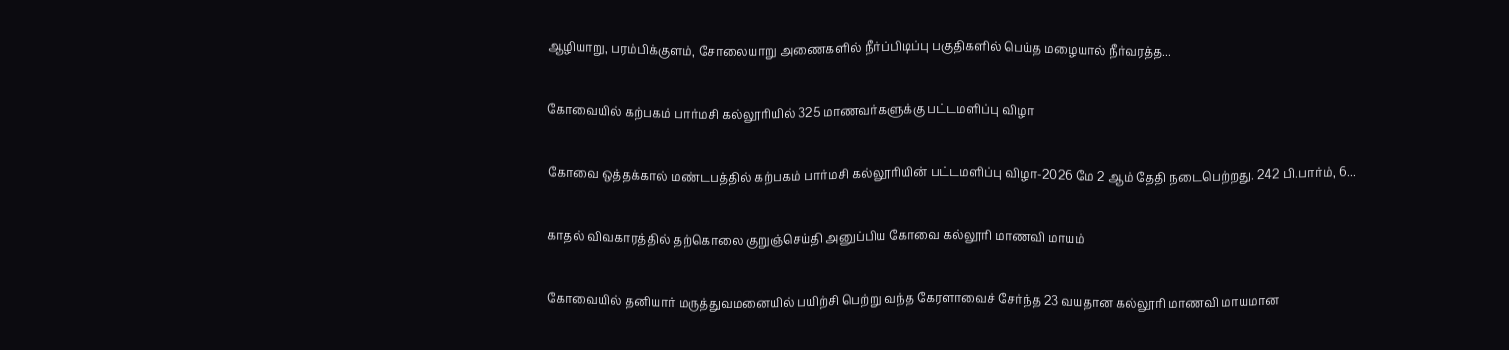ஆழியாறு, பரம்பிக்குளம், சோலையாறு அணைகளில் நீர்ப்பிடிப்பு பகுதிகளில் பெய்த மழையால் நீர்வரத்த...

கோவையில் கற்பகம் பார்மசி கல்லூரியில் 325 மாணவர்களுக்கு பட்டமளிப்பு விழா

கோவை ஒத்தக்கால் மண்டபத்தில் கற்பகம் பார்மசி கல்லூரியின் பட்டமளிப்பு விழா-2026 மே 2 ஆம் தேதி நடைபெற்றது. 242 பி.பார்ம், 6...

காதல் விவகாரத்தில் தற்கொலை குறுஞ்செய்தி அனுப்பிய கோவை கல்லூரி மாணவி மாயம்

கோவையில் தனியார் மருத்துவமனையில் பயிற்சி பெற்று வந்த கேரளாவைச் சேர்ந்த 23 வயதான கல்லூரி மாணவி மாயமான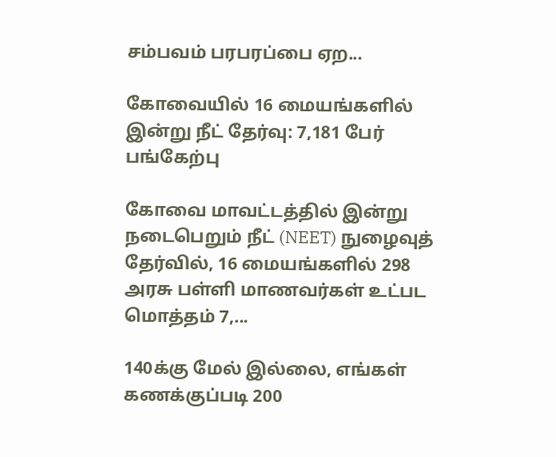சம்பவம் பரபரப்பை ஏற...

கோவையில் 16 மையங்களில் இன்று நீட் தேர்வு: 7,181 பேர் பங்கேற்பு

கோவை மாவட்டத்தில் இன்று நடைபெறும் நீட் (NEET) நுழைவுத் தேர்வில், 16 மையங்களில் 298 அரசு பள்ளி மாணவர்கள் உட்பட மொத்தம் 7,...

140க்கு மேல் இல்லை, எங்கள் கணக்குப்படி 200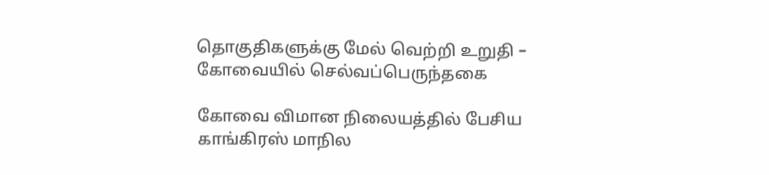தொகுதிகளுக்கு மேல் வெற்றி உறுதி – கோவையில் செல்வப்பெருந்தகை

கோவை விமான நிலையத்தில் பேசிய காங்கிரஸ் மாநில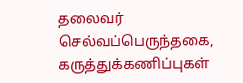தலைவர் செல்வப்பெருந்தகை, கருத்துக்கணிப்புகள்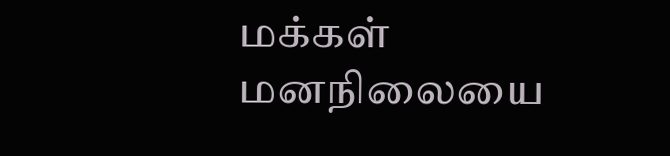மக்கள் மனநிலையை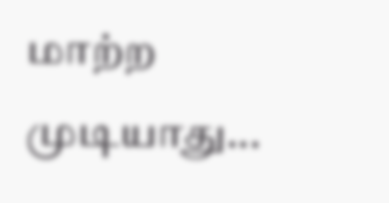மாற்ற முடியாது...